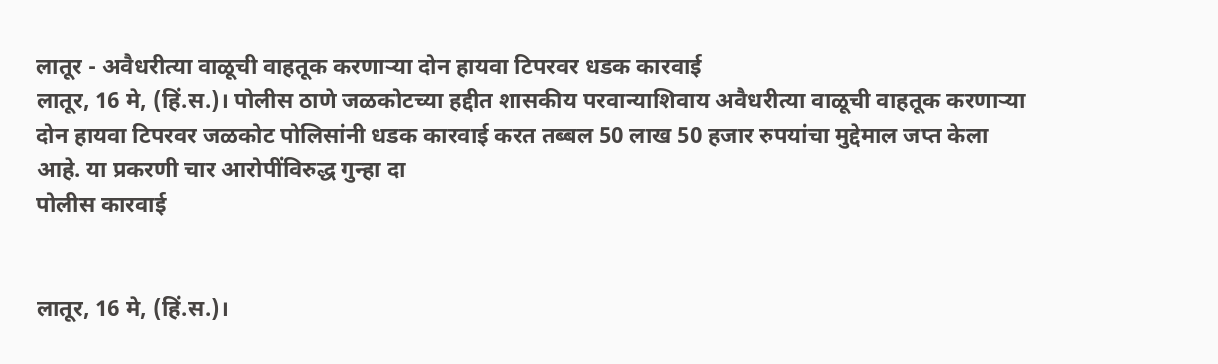लातूर - अवैधरीत्या वाळूची वाहतूक करणाऱ्या दोन हायवा टिपरवर धडक कारवाई
लातूर, 16 मे, (हिं.स.)। पोलीस ठाणे जळकोटच्या हद्दीत शासकीय परवान्याशिवाय अवैधरीत्या वाळूची वाहतूक करणाऱ्या दोन हायवा टिपरवर जळकोट पोलिसांनी धडक कारवाई करत तब्बल 50 लाख 50 हजार रुपयांचा मुद्देमाल जप्त केला आहे. या प्रकरणी चार आरोपींविरुद्ध गुन्हा दा
पोलीस कारवाई


लातूर, 16 मे, (हिं.स.)।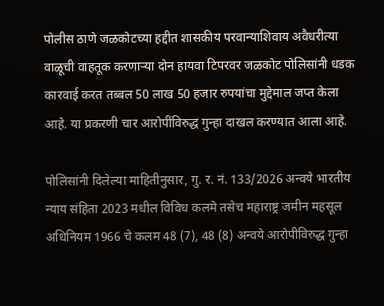पोलीस ठाणे जळकोटच्या हद्दीत शासकीय परवान्याशिवाय अवैधरीत्या वाळूची वाहतूक करणाऱ्या दोन हायवा टिपरवर जळकोट पोलिसांनी धडक कारवाई करत तब्बल 50 लाख 50 हजार रुपयांचा मुद्देमाल जप्त केला आहे. या प्रकरणी चार आरोपींविरुद्ध गुन्हा दाखल करण्यात आला आहे.

पोलिसांनी दिलेल्या माहितीनुसार, गु. र. नं. 133/2026 अन्वये भारतीय न्याय संहिता 2023 मधील विविध कलमे तसेच महाराष्ट्र जमीन महसूल अधिनियम 1966 चे कलम 48 (7), 48 (8) अन्वये आरोपीविरुद्ध गुन्हा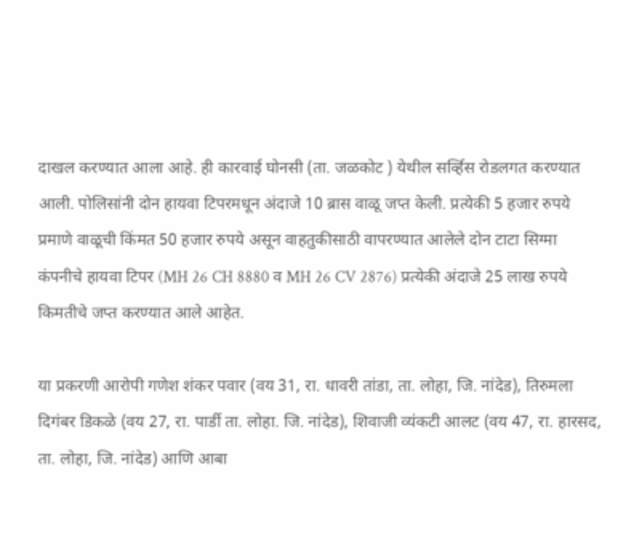दाखल करण्यात आला आहे. ही कारवाई घोनसी (ता. जळकोट ) येथील सर्व्हिस रोडलगत करण्यात आली. पोलिसांनी दोन हायवा टिपरमधून अंदाजे 10 ब्रास वाळू जप्त केली. प्रत्येकी 5 हजार रुपये प्रमाणे वाळूची किंमत 50 हजार रुपये असून वाहतुकीसाठी वापरण्यात आलेले दोन टाटा सिग्मा कंपनीचे हायवा टिपर (MH 26 CH 8880 व MH 26 CV 2876) प्रत्येकी अंदाजे 25 लाख रुपये किमतीचे जप्त करण्यात आले आहेत.

या प्रकरणी आरोपी गणेश शंकर पवार (वय 31, रा. धावरी तांडा, ता. लोहा, जि. नांदेड), तिरुमला दिगंबर डिकळे (वय 27, रा. पार्डी ता. लोहा. जि. नांदेड), शिवाजी व्यंकटी आलट (वय 47, रा. हारसद, ता. लोहा, जि. नांदेड) आणि आबा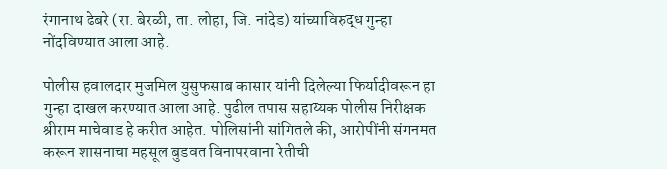रंगानाथ ढेबरे (रा. बेरळी, ता. लोहा, जि. नांदेड) यांच्याविरुद्ध गुन्हा नोंदविण्यात आला आहे.

पोलीस हवालदार मुजमिल युसुफसाब कासार यांनी दिलेल्या फिर्यादीवरून हा गुन्हा दाखल करण्यात आला आहे. पुढील तपास सहाय्यक पोलीस निरीक्षक श्रीराम माचेवाड हे करीत आहेत. पोलिसांनी सांगितले की, आरोपींनी संगनमत करून शासनाचा महसूल बुडवत विनापरवाना रेतीची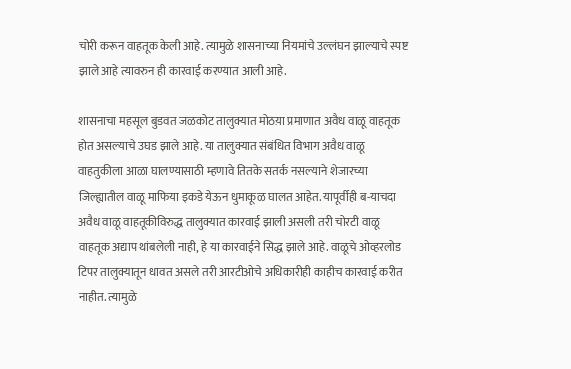चोरी करून वाहतूक केली आहे. त्यामुळे शासनाच्या नियमांचे उल्लंघन झाल्याचे स्पष्ट झाले आहे त्यावरुन ही कारवाई करण्यात आली आहे.

शासनाचा महसूल बुडवत जळकोट तालुक्यात मोठय़ा प्रमाणात अवैध वाळू वाहतूक होत असल्याचे उघड झाले आहे. या तालुक्यात संबंधित विभाग अवैध वाळू वाहतुकीला आळा घालण्यासाठी म्हणावे तितके सतर्क नसल्याने शेजारच्या जिल्ह्यातील वाळू माफिया इकडे येऊन धुमाकूळ घालत आहेत. यापूर्वीही ब-याचदा अवैध वाळू वाहतूकीविरुद्ध तालुक्यात कारवाई झाली असली तरी चोरटी वाळू वाहतूक अद्याप थांबलेली नाही, हे या कारवाईने सिद्ध झाले आहे. वाळूचे ओव्हरलोड टिपर तालुक्यातून धावत असले तरी आरटीओचे अधिकारीही काहीच कारवाई करीत नाहीत. त्यामुळे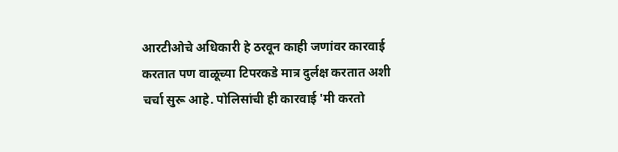आरटीओचे अधिकारी हे ठरवून काही जणांवर कारवाई करतात पण वाळूच्या टिपरकडे मात्र दुर्लक्ष करतात अशी चर्चा सुरू आहे. पोलिसांची ही कारवाई 'मी करतो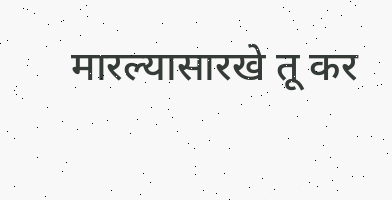मारल्यासारखे तू कर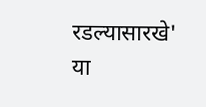रडल्यासारखे' या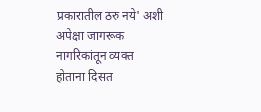प्रकारातील ठरु नये' अशी अपेक्षा जागरूक नागरिकांतून व्यक्त होताना दिसत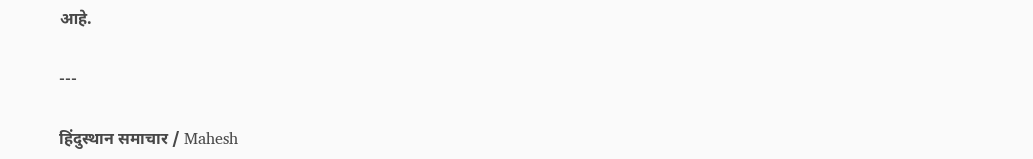आहे.

---

हिंदुस्थान समाचार / Mahesh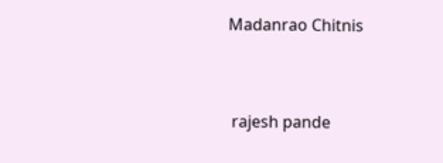Madanrao Chitnis


 rajesh pande